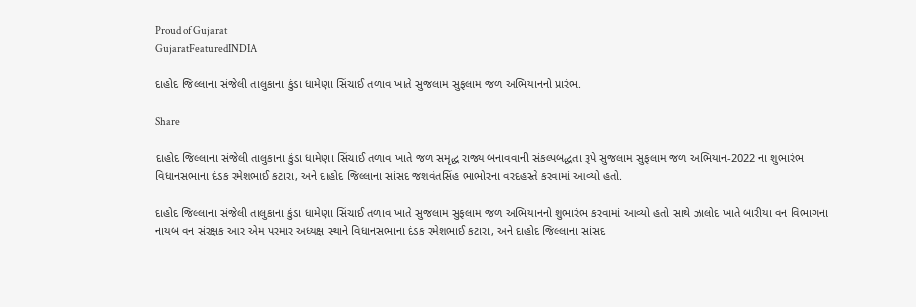Proud of Gujarat
GujaratFeaturedINDIA

દાહોદ જિલ્લાના સંજેલી તાલુકાના કુંડા ધામેણા સિંચાઈ તળાવ ખાતે સુજલામ સુફલામ જળ અભિયાનનો પ્રારંભ.

Share

દાહોદ જિલ્લાના સંજેલી તાલુકાના કુંડા ધામેણા સિંચાઈ તળાવ ખાતે જળ સમૃદ્ધ રાજ્ય બનાવવાની સંકલ્પબદ્ધતા રૂપે સુજલામ સુફલામ જળ અભિયાન-2022 ના શુભારંભ વિધાનસભાના દંડક રમેશભાઈ કટારા, અને દાહોદ જિલ્લાના સાંસદ જશવંતસિંહ ભાભોરના વરદહસ્તે કરવામાં આવ્યો હતો.

દાહોદ જિલ્લાના સંજેલી તાલુકાના કુંડા ધામેણા સિંચાઈ તળાવ ખાતે સુજલામ સુફલામ જળ અભિયાનનો શુભારંભ કરવામાં આવ્યો હતો સાથે ઝાલોદ ખાતે બારીયા વન વિભાગના નાયબ વન સંરક્ષક આર એમ પરમાર અધ્યક્ષ સ્થાને વિધાનસભાના દંડક રમેશભાઈ કટારા, અને દાહોદ જિલ્લાના સાંસદ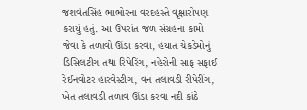જશવંતસિંહ ભાભોરના વરદહસ્તે વૃક્ષારોપણ કરાયું હતું. આ ઉપરાંત જળ સંગ્રહના કામો જેવા કે તળાવો ઊંડા કરવા, હયાત ચેકડેમોનું ડિસિલટીગ તથા રિપેરિંગ, નહેરોની સાફ સફાઈ રેઈનવોટર હારવેસ્ટીગ, વન તલાવડી રીપેરીંગ, ખેત તલાવડી તળાવ ઊંડા કરવા નદી કાંઠે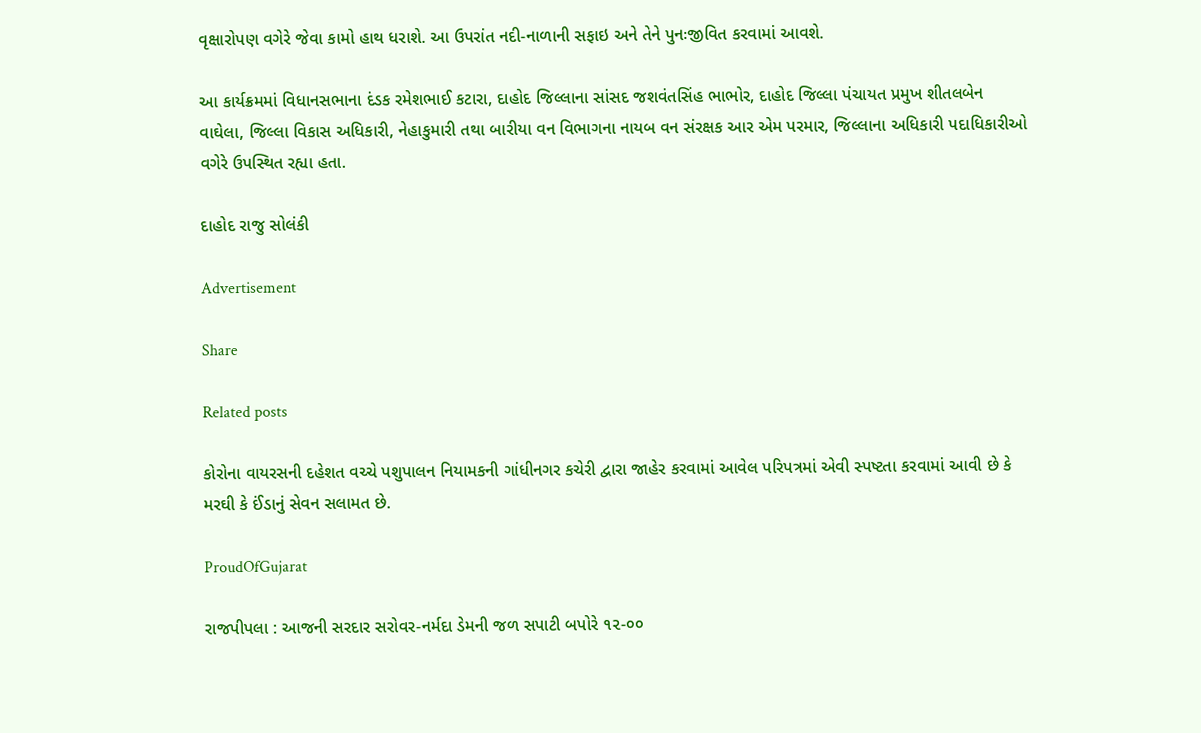વૃક્ષારોપણ વગેરે જેવા કામો હાથ ધરાશે. આ ઉપરાંત નદી-નાળાની સફાઇ અને તેને પુનઃજીવિત કરવામાં આવશે.

આ કાર્યક્રમમાં વિધાનસભાના દંડક રમેશભાઈ કટારા, દાહોદ જિલ્લાના સાંસદ જશવંતસિંહ ભાભોર, દાહોદ જિલ્લા પંચાયત પ્રમુખ શીતલબેન વાઘેલા, જિલ્લા વિકાસ અધિકારી, નેહાકુમારી તથા બારીયા વન વિભાગના નાયબ વન સંરક્ષક આર એમ પરમાર, જિલ્લાના અધિકારી પદાધિકારીઓ વગેરે ઉપસ્થિત રહ્યા હતા.

દાહોદ રાજુ સોલંકી

Advertisement

Share

Related posts

કોરોના વાયરસની દહેશત વચ્ચે પશુપાલન નિયામકની ગાંધીનગર કચેરી દ્વારા જાહેર કરવામાં આવેલ પરિપત્રમાં એવી સ્પષ્ટતા કરવામાં આવી છે કે મરઘી કે ઈંડાનું સેવન સલામત છે.

ProudOfGujarat

રાજપીપલા : આજની સરદાર સરોવર-નર્મદા ડેમની જળ સપાટી બપોરે ૧૨-૦૦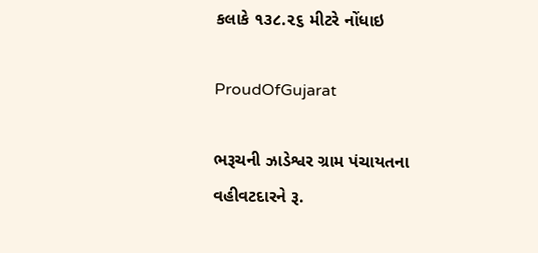કલાકે ૧૩૮.૨૬ મીટરે નોંધાઇ

ProudOfGujarat

ભરૂચની ઝાડેશ્વર ગ્રામ પંચાયતના વહીવટદારને રૂ.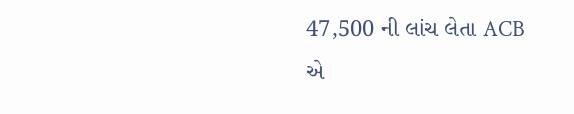47,500 ની લાંચ લેતા ACB એ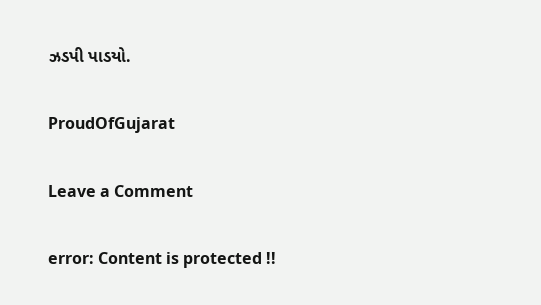ઝડપી પાડયો.

ProudOfGujarat

Leave a Comment

error: Content is protected !!